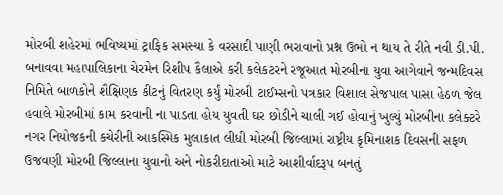મોરબી શહેરમાં ભવિષ્યમાં ટ્રાફિક સમસ્યા કે વરસાદી પાણી ભરાવાનો પ્રશ્ન ઉભો ન થાય તે રીતે નવી ડી.પી. બનાવવા મહાપાલિકાના ચેરમેન રિશીપ કૈલાએ કરી કલેકટરને રજૂઆત મોરબીના યુવા આગેવાને જન્મદિવસ નિમિતે બાળકોને શૈક્ષિણક કીટનું વિતરણ કર્યું મોરબી ટાઈમ્સનો પત્રકાર વિશાલ સેજપાલ પાસા હેઠળ જેલ હવાલે મોરબીમાં કામ કરવાની ના પાડતા હોય યુવતી ઘર છોડીને ચાલી ગઈ હોવાનું ખુલ્યું મોરબીના કલેક્ટરે નગર નિયોજકની કચેરીની આકસ્મિક મુલાકાત લીધી મોરબી જિલ્લામાં રાષ્ટ્રીય કૃમિનાશક દિવસની સફળ ઉજવણી મોરબી જિલ્લાના યુવાનો અને નોકરીદાતાઓ માટે આશીર્વાદરૂપ બનતું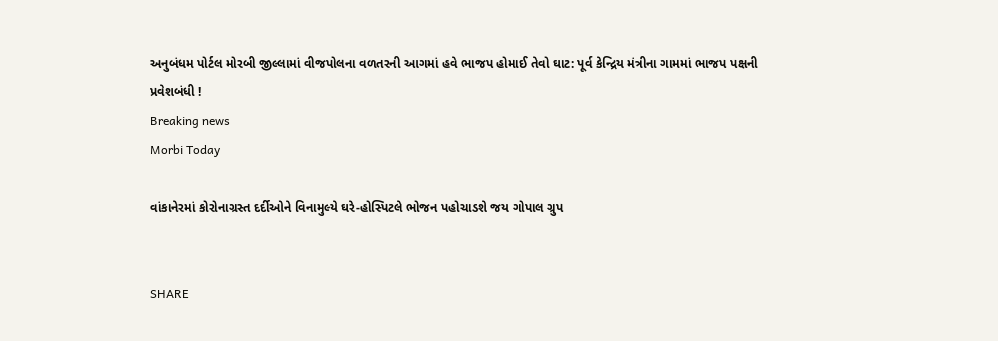અનુબંધમ પોર્ટલ મોરબી જીલ્લામાં વીજપોલના વળતરની આગમાં હવે ભાજપ હોમાઈ તેવો ઘાટ: પૂર્વ કેન્દ્રિય મંત્રીના ગામમાં ભાજપ પક્ષની પ્રવેશબંધી !
Breaking news
Morbi Today

વાંકાનેરમાં કોરોનાગ્રસ્ત દર્દીઓને વિનામુલ્યે ઘરે-હોસ્પિટલે ભોજન પહોચાડશે જય ગોપાલ ગ્રુપ


SHARE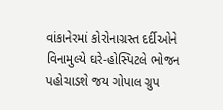વાંકાનેરમાં કોરોનાગ્રસ્ત દર્દીઓને વિનામુલ્યે ઘરે-હોસ્પિટલે ભોજન પહોચાડશે જય ગોપાલ ગ્રુપ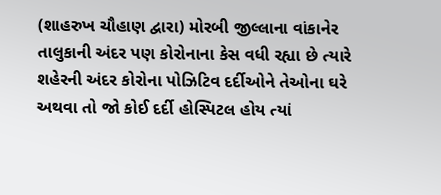(શાહરુખ ચૌહાણ દ્વારા) મોરબી જીલ્લાના વાંકાનેર તાલુકાની અંદર પણ કોરોનાના કેસ વધી રહ્યા છે ત્યારે શહેરની અંદર કોરોના પોઝિટિવ દર્દીઓને તેઓના ઘરે અથવા તો જો કોઈ દર્દી હોસ્પિટલ હોય ત્યાં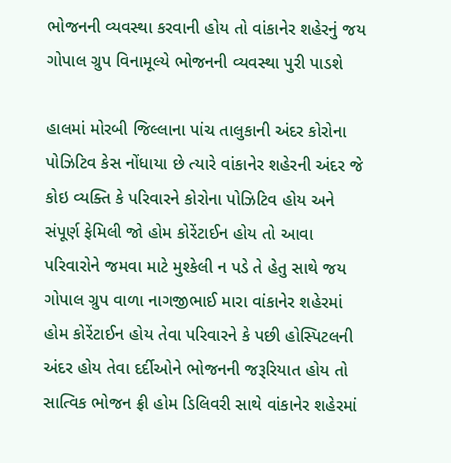ભોજનની વ્યવસ્થા કરવાની હોય તો વાંકાનેર શહેરનું જય ગોપાલ ગ્રુપ વિનામૂલ્યે ભોજનની વ્યવસ્થા પુરી પાડશે

હાલમાં મોરબી જિલ્લાના પાંચ તાલુકાની અંદર કોરોના પોઝિટિવ કેસ નોંધાયા છે ત્યારે વાંકાનેર શહેરની અંદર જે કોઇ વ્યક્તિ કે પરિવારને કોરોના પોઝિટિવ હોય અને સંપૂર્ણ ફેમિલી જો હોમ કોરેંટાઈન હોય તો આવા પરિવારોને જમવા માટે મુશ્કેલી ન પડે તે હેતુ સાથે જય ગોપાલ ગ્રુપ વાળા નાગજીભાઈ મારા વાંકાનેર શહેરમાં હોમ કોરેંટાઈન હોય તેવા પરિવારને કે પછી હોસ્પિટલની અંદર હોય તેવા દર્દીઓને ભોજનની જરૂરિયાત હોય તો સાત્વિક ભોજન ફ્રી હોમ ડિલિવરી સાથે વાંકાનેર શહેરમાં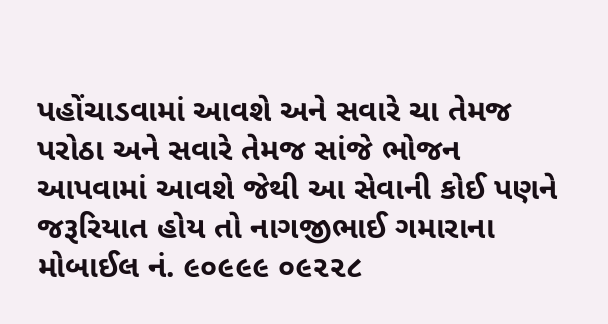પહોંચાડવામાં આવશે અને સવારે ચા તેમજ પરોઠા અને સવારે તેમજ સાંજે ભોજન આપવામાં આવશે જેથી આ સેવાની કોઈ પણને જરૂરિયાત હોય તો નાગજીભાઈ ગમારાના મોબાઈલ નં. ૯૦૯૯૯ ૦૯૨૨૮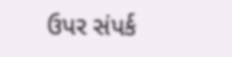ઉપર સંપર્ક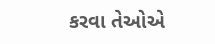કરવા તેઓએ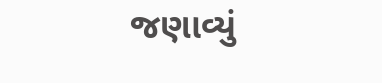જણાવ્યું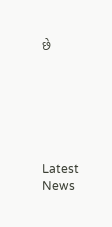છે






Latest News